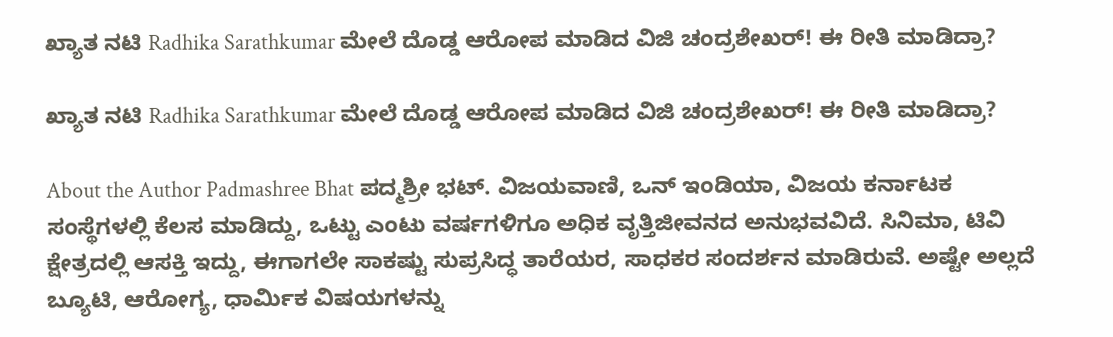ಖ್ಯಾತ ನಟಿ Radhika Sarathkumar ಮೇಲೆ ದೊಡ್ಡ ಆರೋಪ ಮಾಡಿದ ವಿಜಿ ಚಂದ್ರಶೇಖರ್! ಈ ರೀತಿ ಮಾಡಿದ್ರಾ?

ಖ್ಯಾತ ನಟಿ Radhika Sarathkumar ಮೇಲೆ ದೊಡ್ಡ ಆರೋಪ ಮಾಡಿದ ವಿಜಿ ಚಂದ್ರಶೇಖರ್! ಈ ರೀತಿ ಮಾಡಿದ್ರಾ?

About the Author Padmashree Bhat ಪದ್ಮಶ್ರೀ ಭಟ್. ವಿಜಯವಾಣಿ, ಒನ್ ಇಂಡಿಯಾ, ವಿಜಯ ಕರ್ನಾಟಕ ಸಂಸ್ಥೆಗಳಲ್ಲಿ ಕೆಲಸ ಮಾಡಿದ್ದು, ಒಟ್ಟು ಎಂಟು ವರ್ಷಗಳಿಗೂ ಅಧಿಕ ವೃತ್ತಿಜೀವನದ ಅನುಭವವಿದೆ. ಸಿನಿಮಾ, ಟಿವಿ ಕ್ಷೇತ್ರದಲ್ಲಿ ಆಸಕ್ತಿ ಇದ್ದು, ಈಗಾಗಲೇ ಸಾಕಷ್ಟು ಸುಪ್ರಸಿದ್ಧ ತಾರೆಯರ, ಸಾಧಕರ ಸಂದರ್ಶನ ಮಾಡಿರುವೆ. ಅಷ್ಟೇ ಅಲ್ಲದೆ ಬ್ಯೂಟಿ, ಆರೋಗ್ಯ, ಧಾರ್ಮಿಕ ವಿಷಯಗಳನ್ನು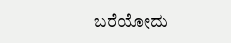ಬರೆಯೋದು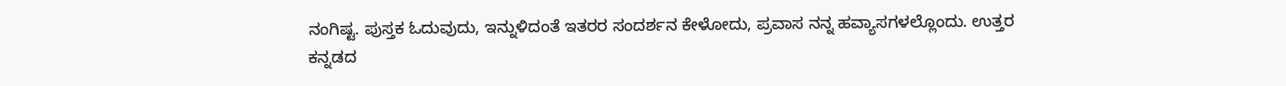ನಂಗಿಷ್ಟ. ಪುಸ್ತಕ ಓದುವುದು, ಇನ್ನುಳಿದಂತೆ ಇತರರ ಸಂದರ್ಶನ ಕೇಳೋದು, ಪ್ರವಾಸ ನನ್ನ ಹವ್ಯಾಸಗಳಲ್ಲೊಂದು. ಉತ್ತರ ಕನ್ನಡದ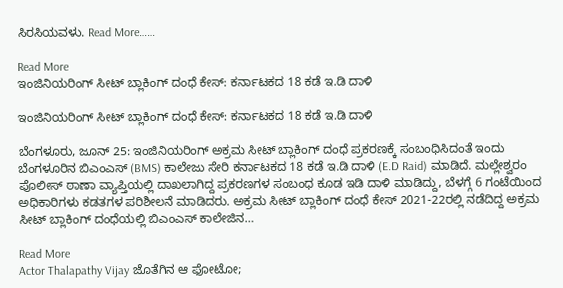ಸಿರಸಿಯವಳು. Read More……

Read More
ಇಂಜಿನಿಯರಿಂಗ್ ಸೀಟ್ ಬ್ಲಾಕಿಂಗ್ ದಂಧೆ ಕೇಸ್: ಕರ್ನಾಟಕದ 18 ಕಡೆ ಇ.ಡಿ ದಾಳಿ

ಇಂಜಿನಿಯರಿಂಗ್ ಸೀಟ್ ಬ್ಲಾಕಿಂಗ್ ದಂಧೆ ಕೇಸ್: ಕರ್ನಾಟಕದ 18 ಕಡೆ ಇ.ಡಿ ದಾಳಿ

ಬೆಂಗಳೂರು, ಜೂನ್ 25: ಇಂಜಿನಿಯರಿಂಗ್ ಅಕ್ರಮ ಸೀಟ್ ಬ್ಲಾಕಿಂಗ್ ದಂಧೆ ಪ್ರಕರಣಕ್ಕೆ ಸಂಬಂಧಿಸಿದಂತೆ ಇಂದು ಬೆಂಗಳೂರಿನ ಬಿಎಂಎಸ್ (BMS) ಕಾಲೇಜು ಸೇರಿ ಕರ್ನಾಟಕದ 18 ಕಡೆ ಇ.ಡಿ ದಾಳಿ (E.D Raid) ಮಾಡಿದೆ. ಮಲ್ಲೇಶ್ವರಂ ಪೊಲೀಸ್ ಠಾಣಾ ವ್ಯಾಪ್ತಿಯಲ್ಲಿ ದಾಖಲಾಗಿದ್ದ ಪ್ರಕರಣಗಳ ಸಂಬಂಧ ಕೂಡ ಇಡಿ ದಾಳಿ ಮಾಡಿದ್ದು, ಬೆಳಗ್ಗೆ 6 ಗಂಟೆಯಿಂದ ಅಧಿಕಾರಿಗಳು ಕಡತಗಳ ಪರಿಶೀಲನೆ ಮಾಡಿದರು. ಅಕ್ರಮ ಸೀಟ್ ಬ್ಲಾಕಿಂಗ್ ದಂಧೆ ಕೇಸ್ 2021-22ರಲ್ಲಿ ನಡೆದಿದ್ದ ಅಕ್ರಮ ಸೀಟ್ ಬ್ಲಾಕಿಂಗ್ ದಂಧೆಯಲ್ಲಿ ಬಿಎಂಎಸ್ ಕಾಲೇಜಿನ…

Read More
Actor Thalapathy Vijay ಜೊತೆಗಿನ ಆ ಫೋಟೋ;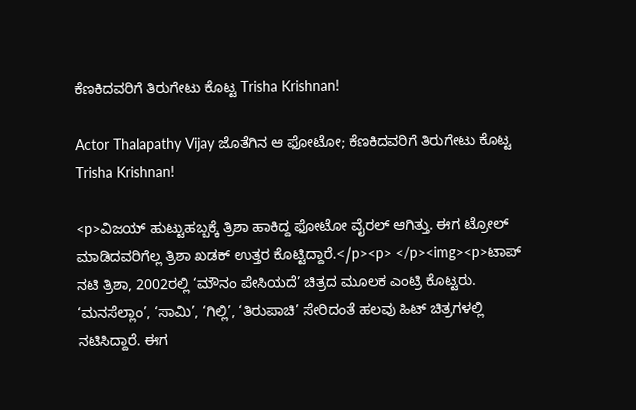ಕೆಣಕಿದವರಿಗೆ ತಿರುಗೇಟು ಕೊಟ್ಟ Trisha Krishnan!

Actor Thalapathy Vijay ಜೊತೆಗಿನ ಆ ಫೋಟೋ; ಕೆಣಕಿದವರಿಗೆ ತಿರುಗೇಟು ಕೊಟ್ಟ Trisha Krishnan!

<p>ವಿಜಯ್ ಹುಟ್ಟುಹಬ್ಬಕ್ಕೆ ತ್ರಿಶಾ ಹಾಕಿದ್ದ ಫೋಟೋ ವೈರಲ್ ಆಗಿತ್ತು. ಈಗ ಟ್ರೋಲ್ ಮಾಡಿದವರಿಗೆಲ್ಲ ತ್ರಿಶಾ ಖಡಕ್ ಉತ್ತರ ಕೊಟ್ಟಿದ್ದಾರೆ.</p><p> </p><img><p>ಟಾಪ್ ನಟಿ ತ್ರಿಶಾ, 2002ರಲ್ಲಿ ‘ಮೌನಂ ಪೇಸಿಯದೆ’ ಚಿತ್ರದ ಮೂಲಕ ಎಂಟ್ರಿ ಕೊಟ್ಟರು. ‘ಮನಸೆಲ್ಲಾಂ’, ‘ಸಾಮಿ’, ‘ಗಿಲ್ಲಿ’, ‘ತಿರುಪಾಚಿ’ ಸೇರಿದಂತೆ ಹಲವು ಹಿಟ್ ಚಿತ್ರಗಳಲ್ಲಿ ನಟಿಸಿದ್ದಾರೆ. ಈಗ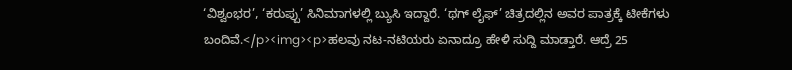‘ವಿಶ್ವಂಭರ’, ‘ಕರುಪ್ಪು’ ಸಿನಿಮಾಗಳಲ್ಲಿ ಬ್ಯುಸಿ ಇದ್ದಾರೆ. ‘ಥಗ್ ಲೈಫ್’ ಚಿತ್ರದಲ್ಲಿನ ಅವರ ಪಾತ್ರಕ್ಕೆ ಟೀಕೆಗಳು ಬಂದಿವೆ.</p><img><p>ಹಲವು ನಟ-ನಟಿಯರು ಏನಾದ್ರೂ ಹೇಳಿ ಸುದ್ದಿ ಮಾಡ್ತಾರೆ. ಆದ್ರೆ 25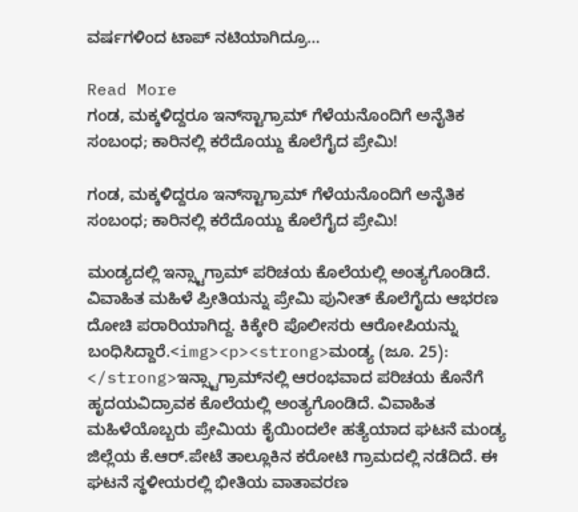ವರ್ಷಗಳಿಂದ ಟಾಪ್ ನಟಿಯಾಗಿದ್ರೂ…

Read More
ಗಂಡ, ಮಕ್ಕಳಿದ್ದರೂ ಇನ್‌ಸ್ಟಾಗ್ರಾಮ್ ಗೆಳೆಯನೊಂದಿಗೆ ಅನೈತಿಕ ಸಂಬಂಧ; ಕಾರಿನಲ್ಲಿ ಕರೆದೊಯ್ದು ಕೊಲೆಗೈದ ಪ್ರೇಮಿ!

ಗಂಡ, ಮಕ್ಕಳಿದ್ದರೂ ಇನ್‌ಸ್ಟಾಗ್ರಾಮ್ ಗೆಳೆಯನೊಂದಿಗೆ ಅನೈತಿಕ ಸಂಬಂಧ; ಕಾರಿನಲ್ಲಿ ಕರೆದೊಯ್ದು ಕೊಲೆಗೈದ ಪ್ರೇಮಿ!

ಮಂಡ್ಯದಲ್ಲಿ ಇನ್ಸ್ಟಾಗ್ರಾಮ್ ಪರಿಚಯ ಕೊಲೆಯಲ್ಲಿ ಅಂತ್ಯಗೊಂಡಿದೆ. ವಿವಾಹಿತ ಮಹಿಳೆ ಪ್ರೀತಿಯನ್ನು ಪ್ರೇಮಿ ಪುನೀತ್ ಕೊಲೆಗೈದು ಆಭರಣ ದೋಚಿ ಪರಾರಿಯಾಗಿದ್ದ. ಕಿಕ್ಕೇರಿ ಪೊಲೀಸರು ಆರೋಪಿಯನ್ನು ಬಂಧಿಸಿದ್ದಾರೆ.<img><p><strong>ಮಂಡ್ಯ (ಜೂ. 25): </strong>ಇನ್ಸ್ಟಾಗ್ರಾಮ್‌ನಲ್ಲಿ ಆರಂಭವಾದ ಪರಿಚಯ ಕೊನೆಗೆ ಹೃದಯವಿದ್ರಾವಕ ಕೊಲೆಯಲ್ಲಿ ಅಂತ್ಯಗೊಂಡಿದೆ. ವಿವಾಹಿತ ಮಹಿಳೆಯೊಬ್ಬರು ಪ್ರೇಮಿಯ ಕೈಯಿಂದಲೇ ಹತ್ಯೆಯಾದ ಘಟನೆ ಮಂಡ್ಯ ಜಿಲ್ಲೆಯ ಕೆ.ಆರ್.ಪೇಟೆ ತಾಲ್ಲೂಕಿನ ಕರೋಟಿ ಗ್ರಾಮದಲ್ಲಿ ನಡೆದಿದೆ. ಈ ಘಟನೆ ಸ್ಥಳೀಯರಲ್ಲಿ ಭೀತಿಯ ವಾತಾವರಣ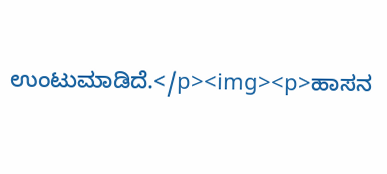ಉಂಟುಮಾಡಿದೆ.</p><img><p>ಹಾಸನ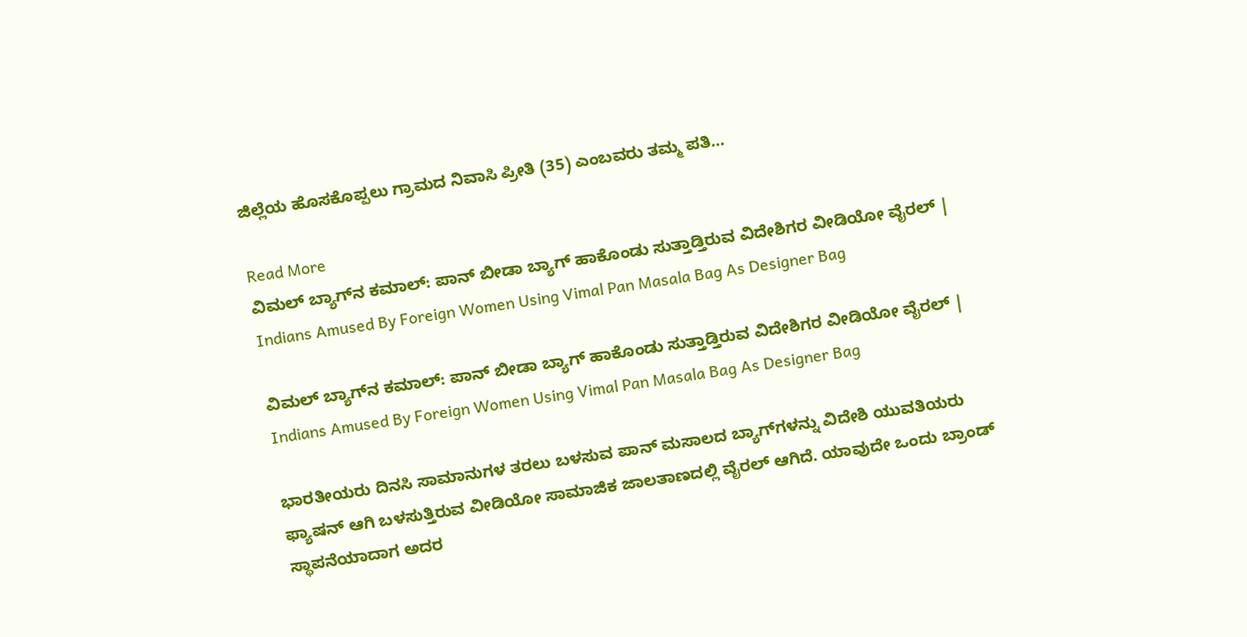ಜಿಲ್ಲೆಯ ಹೊಸಕೊಪ್ಪಲು ಗ್ರಾಮದ ನಿವಾಸಿ ಪ್ರೀತಿ (35) ಎಂಬವರು ತಮ್ಮ ಪತಿ…

Read More
ವಿಮಲ್ ಬ್ಯಾಗ್‌ನ ಕಮಾಲ್: ಪಾನ್‌ ಬೀಡಾ ಬ್ಯಾಗ್ ಹಾಕೊಂಡು ಸುತ್ತಾಡ್ತಿರುವ ವಿದೇಶಿಗರ ವೀಡಿಯೋ ವೈರಲ್ | Indians Amused By Foreign Women Using Vimal Pan Masala Bag As Designer Bag

ವಿಮಲ್ ಬ್ಯಾಗ್‌ನ ಕಮಾಲ್: ಪಾನ್‌ ಬೀಡಾ ಬ್ಯಾಗ್ ಹಾಕೊಂಡು ಸುತ್ತಾಡ್ತಿರುವ ವಿದೇಶಿಗರ ವೀಡಿಯೋ ವೈರಲ್ | Indians Amused By Foreign Women Using Vimal Pan Masala Bag As Designer Bag

ಭಾರತೀಯರು ದಿನಸಿ ಸಾಮಾನುಗಳ ತರಲು ಬಳಸುವ ಪಾನ್ ಮಸಾಲದ ಬ್ಯಾಗ್‌ಗಳನ್ನು ವಿದೇಶಿ ಯುವತಿಯರು ಫ್ಯಾಷನ್ ಆಗಿ ಬಳಸುತ್ತಿರುವ ವೀಡಿಯೋ ಸಾಮಾಜಿಕ ಜಾಲತಾಣದಲ್ಲಿ ವೈರಲ್ ಆಗಿದೆ. ಯಾವುದೇ ಒಂದು ಬ್ರಾಂಡ್ ಸ್ಥಾಪನೆಯಾದಾಗ ಅದರ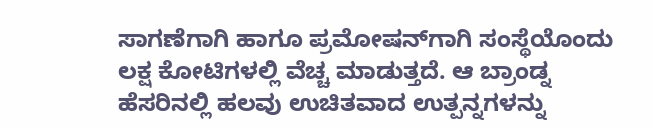ಸಾಗಣೆಗಾಗಿ ಹಾಗೂ ಪ್ರಮೋಷನ್‌ಗಾಗಿ ಸಂಸ್ಥೆಯೊಂದು ಲಕ್ಷ ಕೋಟಿಗಳಲ್ಲಿ ವೆಚ್ಚ ಮಾಡುತ್ತದೆ. ಆ ಬ್ರಾಂಡ್ನ ಹೆಸರಿನಲ್ಲಿ ಹಲವು ಉಚಿತವಾದ ಉತ್ಪನ್ನಗಳನ್ನು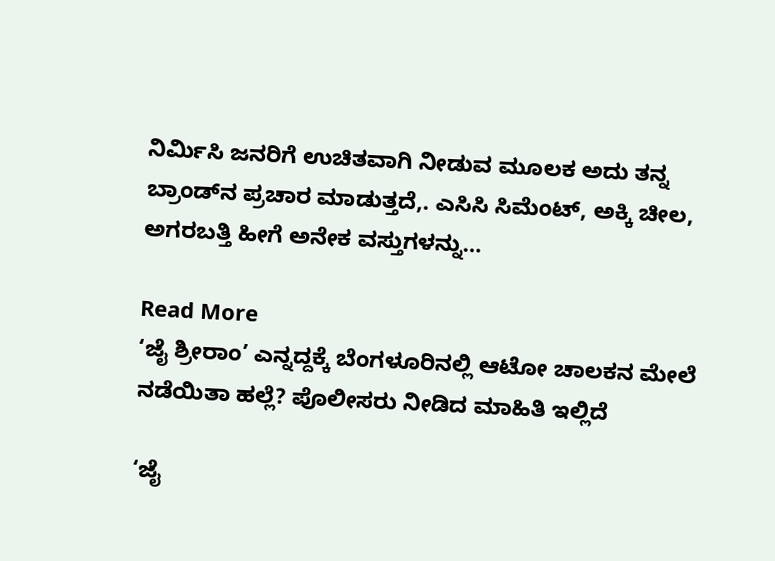ನಿರ್ಮಿಸಿ ಜನರಿಗೆ ಉಚಿತವಾಗಿ ನೀಡುವ ಮೂಲಕ ಅದು ತನ್ನ ಬ್ರಾಂಡ್‌ನ ಪ್ರಚಾರ ಮಾಡುತ್ತದೆ,. ಎಸಿಸಿ ಸಿಮೆಂಟ್, ಅಕ್ಕಿ ಚೀಲ, ಅಗರಬತ್ತಿ ಹೀಗೆ ಅನೇಕ ವಸ್ತುಗಳನ್ನು…

Read More
‘ಜೈ ಶ್ರೀರಾಂ’ ಎನ್ನದ್ದಕ್ಕೆ ಬೆಂಗಳೂರಿನಲ್ಲಿ ಆಟೋ ಚಾಲಕನ ಮೇಲೆ ನಡೆಯಿತಾ ಹಲ್ಲೆ? ಪೊಲೀಸರು ನೀಡಿದ ಮಾಹಿತಿ ಇಲ್ಲಿದೆ

‘ಜೈ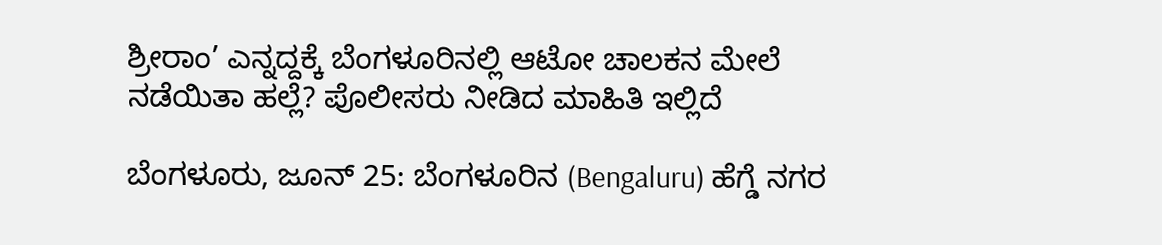ಶ್ರೀರಾಂ’ ಎನ್ನದ್ದಕ್ಕೆ ಬೆಂಗಳೂರಿನಲ್ಲಿ ಆಟೋ ಚಾಲಕನ ಮೇಲೆ ನಡೆಯಿತಾ ಹಲ್ಲೆ? ಪೊಲೀಸರು ನೀಡಿದ ಮಾಹಿತಿ ಇಲ್ಲಿದೆ

ಬೆಂಗಳೂರು, ಜೂನ್ 25: ಬೆಂಗಳೂರಿನ (Bengaluru) ಹೆಗ್ಡೆ ನಗರ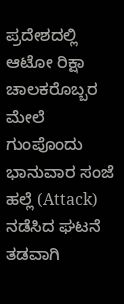ಪ್ರದೇಶದಲ್ಲಿ ಆಟೋ ರಿಕ್ಷಾ ಚಾಲಕರೊಬ್ಬರ ಮೇಲೆ ಗುಂಪೊಂದು ಭಾನುವಾರ ಸಂಜೆ ಹಲ್ಲೆ (Attack) ನಡೆಸಿದ ಘಟನೆ ತಡವಾಗಿ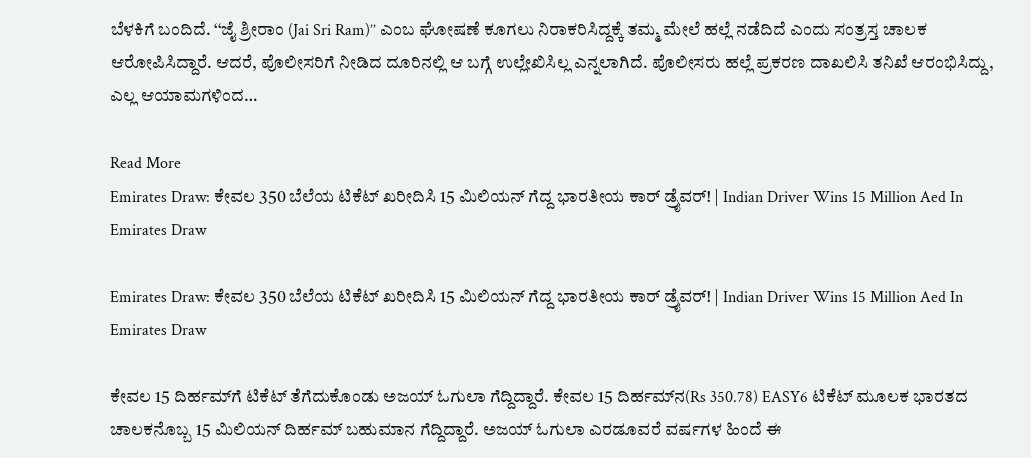ಬೆಳಕಿಗೆ ಬಂದಿದೆ. ‘‘ಜೈ ಶ್ರೀರಾಂ (Jai Sri Ram)’’ ಎಂಬ ಘೋಷಣೆ ಕೂಗಲು ನಿರಾಕರಿಸಿದ್ದಕ್ಕೆ ತಮ್ಮ ಮೇಲೆ ಹಲ್ಲೆ ನಡೆದಿದೆ ಎಂದು ಸಂತ್ರಸ್ತ ಚಾಲಕ ಆರೋಪಿಸಿದ್ದಾರೆ. ಆದರೆ, ಪೊಲೀಸರಿಗೆ ನೀಡಿದ ದೂರಿನಲ್ಲಿ ಆ ಬಗ್ಗೆ ಉಲ್ಲೇಖಿಸಿಲ್ಲ ಎನ್ನಲಾಗಿದೆ. ಪೊಲೀಸರು ಹಲ್ಲೆ ಪ್ರಕರಣ ದಾಖಲಿಸಿ ತನಿಖೆ ಆರಂಭಿಸಿದ್ದು, ಎಲ್ಲ ಆಯಾಮಗಳಿಂದ…

Read More
Emirates Draw: ಕೇವಲ 350 ಬೆಲೆಯ ಟಿಕೆಟ್ ಖರೀದಿಸಿ 15 ಮಿಲಿಯನ್ ಗೆದ್ದ ಭಾರತೀಯ ಕಾರ್ ಡ್ರೈವರ್! | Indian Driver Wins 15 Million Aed In Emirates Draw

Emirates Draw: ಕೇವಲ 350 ಬೆಲೆಯ ಟಿಕೆಟ್ ಖರೀದಿಸಿ 15 ಮಿಲಿಯನ್ ಗೆದ್ದ ಭಾರತೀಯ ಕಾರ್ ಡ್ರೈವರ್! | Indian Driver Wins 15 Million Aed In Emirates Draw

ಕೇವಲ 15 ದಿರ್ಹಮ್‌ಗೆ ಟಿಕೆಟ್ ತೆಗೆದುಕೊಂಡು ಅಜಯ್ ಓಗುಲಾ ಗೆದ್ದಿದ್ದಾರೆ. ಕೇವಲ 15 ದಿರ್ಹಮ್‌ನ(Rs 350.78) EASY6 ಟಿಕೆಟ್ ಮೂಲಕ ಭಾರತದ ಚಾಲಕನೊಬ್ಬ 15 ಮಿಲಿಯನ್ ದಿರ್ಹಮ್ ಬಹುಮಾನ ಗೆದ್ದಿದ್ದಾರೆ. ಅಜಯ್ ಓಗುಲಾ ಎರಡೂವರೆ ವರ್ಷಗಳ ಹಿಂದೆ ಈ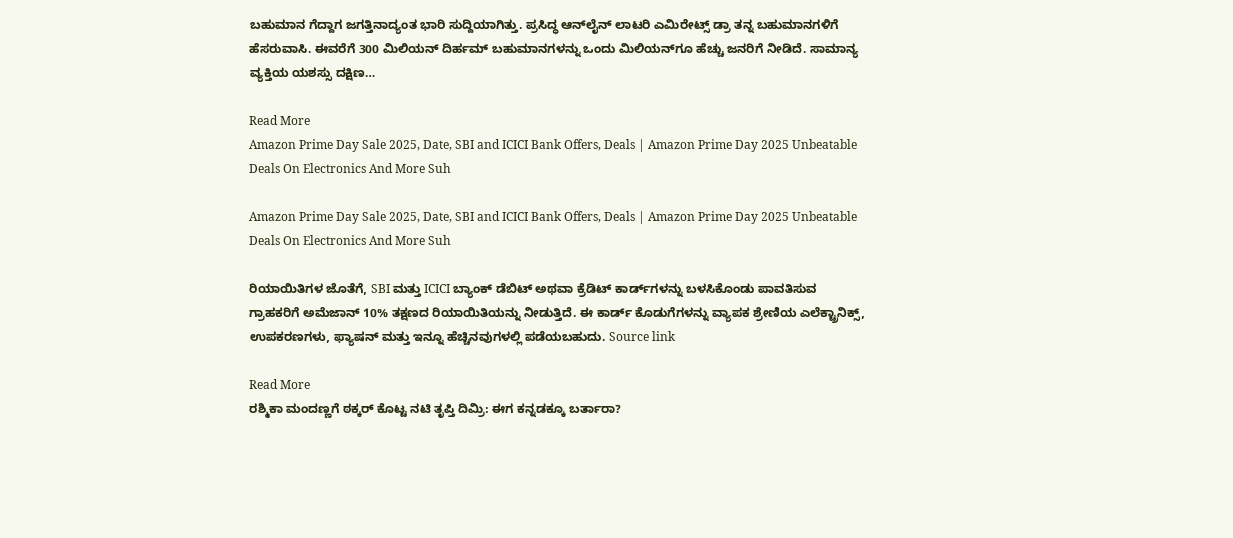ಬಹುಮಾನ ಗೆದ್ದಾಗ ಜಗತ್ತಿನಾದ್ಯಂತ ಭಾರಿ ಸುದ್ದಿಯಾಗಿತ್ತು. ಪ್ರಸಿದ್ಧ ಆನ್‌ಲೈನ್ ಲಾಟರಿ ಎಮಿರೇಟ್ಸ್ ಡ್ರಾ ತನ್ನ ಬಹುಮಾನಗಳಿಗೆ ಹೆಸರುವಾಸಿ. ಈವರೆಗೆ 300 ಮಿಲಿಯನ್ ದಿರ್ಹಮ್ ಬಹುಮಾನಗಳನ್ನು ಒಂದು ಮಿಲಿಯನ್‌ಗೂ ಹೆಚ್ಚು ಜನರಿಗೆ ನೀಡಿದೆ. ಸಾಮಾನ್ಯ ವ್ಯಕ್ತಿಯ ಯಶಸ್ಸು ದಕ್ಷಿಣ…

Read More
Amazon Prime Day Sale 2025, Date, SBI and ICICI Bank Offers, Deals | Amazon Prime Day 2025 Unbeatable Deals On Electronics And More Suh

Amazon Prime Day Sale 2025, Date, SBI and ICICI Bank Offers, Deals | Amazon Prime Day 2025 Unbeatable Deals On Electronics And More Suh

ರಿಯಾಯಿತಿಗಳ ಜೊತೆಗೆ, SBI ಮತ್ತು ICICI ಬ್ಯಾಂಕ್ ಡೆಬಿಟ್ ಅಥವಾ ಕ್ರೆಡಿಟ್ ಕಾರ್ಡ್‌ಗಳನ್ನು ಬಳಸಿಕೊಂಡು ಪಾವತಿಸುವ ಗ್ರಾಹಕರಿಗೆ ಅಮೆಜಾನ್ 10% ತಕ್ಷಣದ ರಿಯಾಯಿತಿಯನ್ನು ನೀಡುತ್ತಿದೆ. ಈ ಕಾರ್ಡ್ ಕೊಡುಗೆಗಳನ್ನು ವ್ಯಾಪಕ ಶ್ರೇಣಿಯ ಎಲೆಕ್ಟ್ರಾನಿಕ್ಸ್, ಉಪಕರಣಗಳು, ಫ್ಯಾಷನ್ ಮತ್ತು ಇನ್ನೂ ಹೆಚ್ಚಿನವುಗಳಲ್ಲಿ ಪಡೆಯಬಹುದು. Source link

Read More
ರಶ್ಮಿಕಾ ಮಂದಣ್ಣಗೆ ಠಕ್ಕರ್‌ ಕೊಟ್ಟ ನಟಿ ತೃಪ್ತಿ ದಿಮ್ರಿ: ಈಗ ಕನ್ನಡಕ್ಕೂ ಬರ್ತಾರಾ?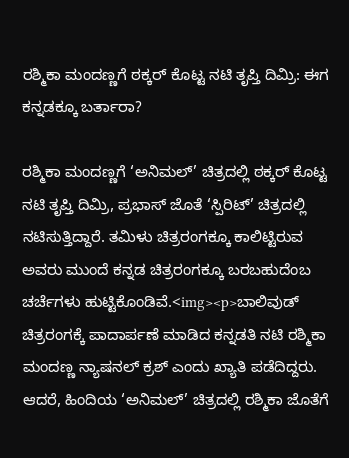ರಶ್ಮಿಕಾ ಮಂದಣ್ಣಗೆ ಠಕ್ಕರ್‌ ಕೊಟ್ಟ ನಟಿ ತೃಪ್ತಿ ದಿಮ್ರಿ: ಈಗ ಕನ್ನಡಕ್ಕೂ ಬರ್ತಾರಾ?

ರಶ್ಮಿಕಾ ಮಂದಣ್ಣಗೆ ‘ಅನಿಮಲ್’ ಚಿತ್ರದಲ್ಲಿ ಠಕ್ಕರ್ ಕೊಟ್ಟ ನಟಿ ತೃಪ್ತಿ ದಿಮ್ರಿ, ಪ್ರಭಾಸ್ ಜೊತೆ ‘ಸ್ಪಿರಿಟ್’ ಚಿತ್ರದಲ್ಲಿ ನಟಿಸುತ್ತಿದ್ದಾರೆ. ತಮಿಳು ಚಿತ್ರರಂಗಕ್ಕೂ ಕಾಲಿಟ್ಟಿರುವ ಅವರು ಮುಂದೆ ಕನ್ನಡ ಚಿತ್ರರಂಗಕ್ಕೂ ಬರಬಹುದೆಂಬ ಚರ್ಚೆಗಳು ಹುಟ್ಟಿಕೊಂಡಿವೆ.<img><p>ಬಾಲಿವುಡ್‌ ಚಿತ್ರರಂಗಕ್ಕೆ ಪಾದಾರ್ಪಣೆ ಮಾಡಿದ ಕನ್ನಡತಿ ನಟಿ ರಶ್ಮಿಕಾ ಮಂದಣ್ಣ ನ್ಯಾಷನಲ್ ಕ್ರಶ್ ಎಂದು ಖ್ಯಾತಿ ಪಡೆದಿದ್ದರು. ಆದರೆ, ಹಿಂದಿಯ ‘ಅನಿಮಲ್’ ಚಿತ್ರದಲ್ಲಿ ರಶ್ಮಿಕಾ ಜೊತೆಗೆ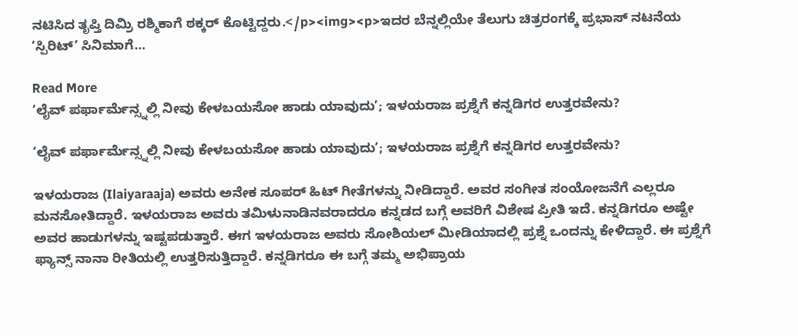ನಟಿಸಿದ ತೃಪ್ತಿ ದಿಮ್ರಿ ರಶ್ಮಿಕಾಗೆ ಠಕ್ಕರ್ ಕೊಟ್ಟಿದ್ದರು.</p><img><p>ಇದರ ಬೆನ್ನಲ್ಲಿಯೇ ತೆಲುಗು ಚಿತ್ರರಂಗಕ್ಕೆ ಪ್ರಭಾಸ್ ನಟನೆಯ ‘ಸ್ಪಿರಿಟ್’ ಸಿನಿಮಾಗೆ…

Read More
‘ಲೈವ್ ಪರ್ಫಾರ್ಮೆನ್ಸ್ನಲ್ಲಿ ನೀವು ಕೇಳಬಯಸೋ ಹಾಡು ಯಾವುದು’; ಇಳಯರಾಜ ಪ್ರಶ್ನೆಗೆ ಕನ್ನಡಿಗರ ಉತ್ತರವೇನು?

‘ಲೈವ್ ಪರ್ಫಾರ್ಮೆನ್ಸ್ನಲ್ಲಿ ನೀವು ಕೇಳಬಯಸೋ ಹಾಡು ಯಾವುದು’; ಇಳಯರಾಜ ಪ್ರಶ್ನೆಗೆ ಕನ್ನಡಿಗರ ಉತ್ತರವೇನು?

ಇಳಯರಾಜ (Ilaiyaraaja) ಅವರು ಅನೇಕ ಸೂಪರ್ ಹಿಟ್ ಗೀತೆಗಳನ್ನು ನೀಡಿದ್ದಾರೆ. ಅವರ ಸಂಗೀತ ಸಂಯೋಜನೆಗೆ ಎಲ್ಲರೂ ಮನಸೋತಿದ್ದಾರೆ. ಇಳಯರಾಜ ಅವರು ತಮಿಳುನಾಡಿನವರಾದರೂ ಕನ್ನಡದ ಬಗ್ಗೆ ಅವರಿಗೆ ವಿಶೇಷ ಪ್ರೀತಿ ಇದೆ. ಕನ್ನಡಿಗರೂ ಅಷ್ಟೇ ಅವರ ಹಾಡುಗಳನ್ನು ಇಷ್ಟಪಡುತ್ತಾರೆ. ಈಗ ಇಳಯರಾಜ ಅವರು ಸೋಶಿಯಲ್ ಮೀಡಿಯಾದಲ್ಲಿ ಪ್ರಶ್ನೆ ಒಂದನ್ನು ಕೇಳಿದ್ದಾರೆ. ಈ ಪ್ರಶ್ನೆಗೆ ಫ್ಯಾನ್ಸ್ ನಾನಾ ರೀತಿಯಲ್ಲಿ ಉತ್ತರಿಸುತ್ತಿದ್ದಾರೆ. ಕನ್ನಡಿಗರೂ ಈ ಬಗ್ಗೆ ತಮ್ಮ ಅಭಿಪ್ರಾಯ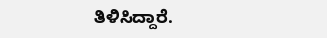ತಿಳಿಸಿದ್ದಾರೆ.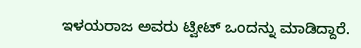ಇಳಯರಾಜ ಅವರು ಟ್ವೀಟ್ ಒಂದನ್ನು ಮಾಡಿದ್ದಾರೆ.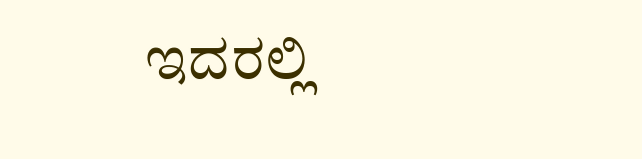ಇದರಲ್ಲಿ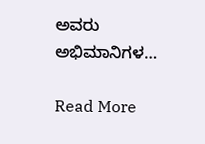ಅವರು ಅಭಿಮಾನಿಗಳ…

Read More